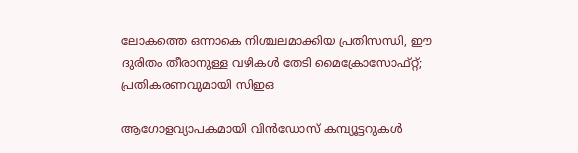ലോകത്തെ ഒന്നാകെ നിശ്ചലമാക്കിയ പ്രതിസന്ധി, ഈ ദുരിതം തീരാനുള്ള വഴികൾ തേടി മൈക്രോസോഫ്റ്റ്; പ്രതികരണവുമായി സിഇഒ

ആഗോളവ്യാപകമായി വിൻഡോസ് കമ്പ്യൂട്ടറുകൾ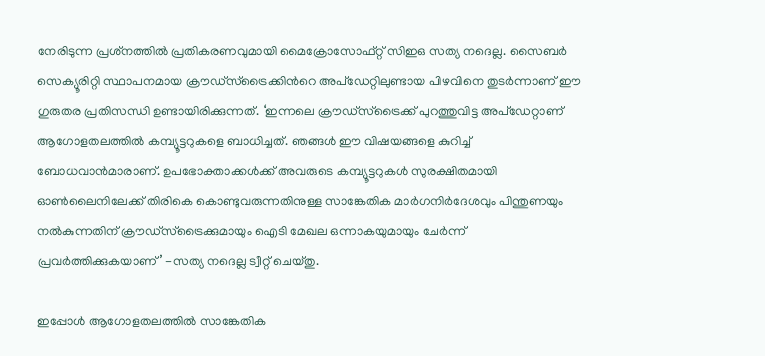നേരിടുന്ന പ്രശ്‌നത്തിൽ പ്രതികരണവുമായി മൈക്രോസോഫ്റ്റ് സിഇഒ സത്യ നദെല്ല. സൈബർ സെക്യൂരിറ്റി സ്ഥാപനമായ ക്രൗഡ്‌സ്ട്രൈക്കിൻറെ അപ്ഡേറ്റിലുണ്ടായ പിഴവിനെ തുടർന്നാണ് ഈ ഗുരുതര പ്രതിസന്ധി ഉണ്ടായിരിക്കുന്നത്. ‘ഇന്നലെ ക്രൗഡ്‌സ്ട്രൈക്ക് പുറത്തുവിട്ട അപ്‌ഡേറ്റാണ് ആഗോളതലത്തിൽ കമ്പ്യൂട്ടറുകളെ ബാധിച്ചത്. ഞങ്ങൾ ഈ വിഷയങ്ങളെ കുറിച്ച് ബോധവാൻമാരാണ്. ഉപഭോക്താക്കൾക്ക് അവരുടെ കമ്പ്യൂട്ടറുകൾ സുരക്ഷിതമായി ഓൺലൈനിലേക്ക് തിരികെ കൊണ്ടുവരുന്നതിനുള്ള സാങ്കേതിക മാർഗനിർദേശവും പിന്തുണയും നൽകുന്നതിന് ക്രൗഡ്‌സ്ട്രൈക്കുമായും ഐടി മേഖല ഒന്നാകയുമായും ചേർന്ന് പ്രവർത്തിക്കുകയാണ്’ -സത്യ നദെല്ല ട്വീറ്റ് ചെയ്തു.

ഇപ്പോൾ ആഗോളതലത്തിൽ സാങ്കേതിക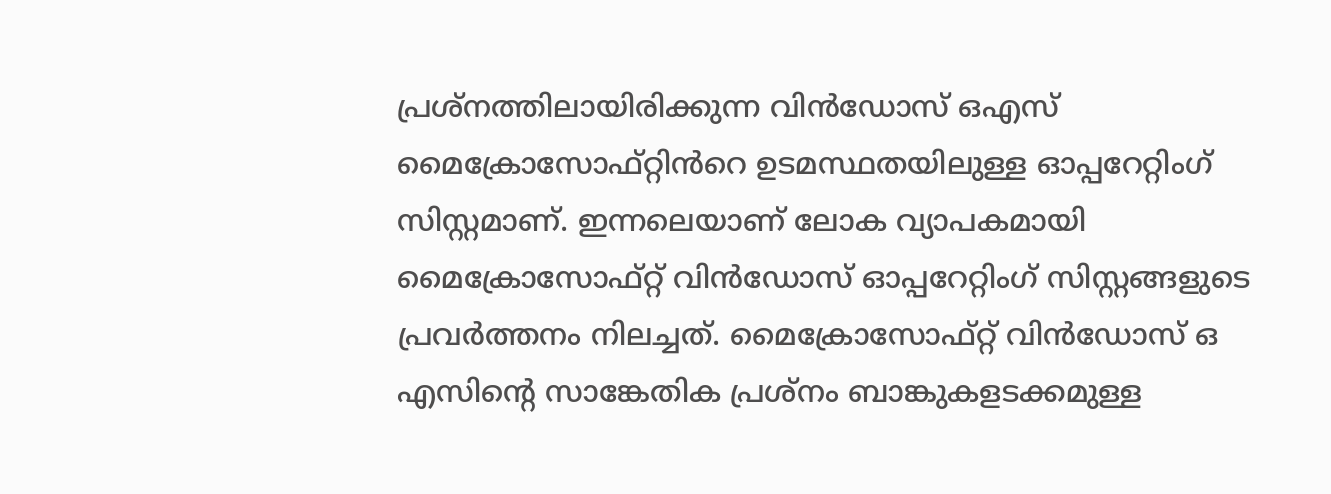പ്രശ്നത്തിലായിരിക്കുന്ന വിൻഡോസ് ഒഎസ് മൈക്രോസോഫ്റ്റിൻറെ ഉടമസ്ഥതയിലുള്ള ഓപ്പറേറ്റിംഗ് സിസ്റ്റമാണ്. ഇന്നലെയാണ് ലോക വ്യാപകമായി മൈക്രോസോഫ്റ്റ് വിൻഡോസ് ഓപ്പറേറ്റിംഗ് സിസ്റ്റങ്ങളുടെ പ്രവർത്തനം നിലച്ചത്. മൈക്രോസോഫ്റ്റ് വിൻഡോസ് ഒ എസിന്റെ സാങ്കേതിക പ്രശ്‌നം ബാങ്കുകളടക്കമുള്ള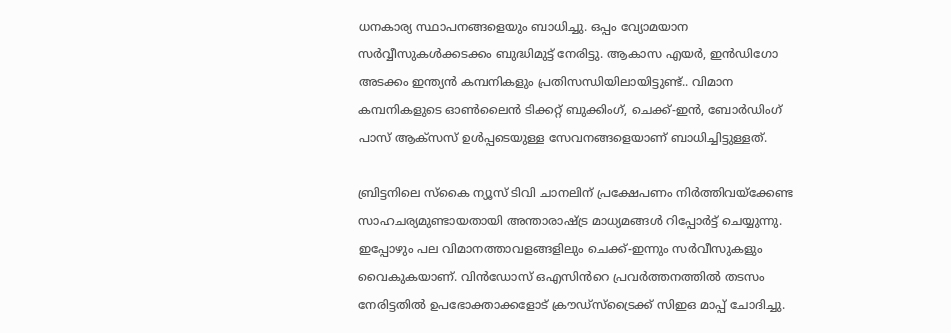ധനകാര്യ സ്ഥാപനങ്ങളെയും ബാധിച്ചു. ഒപ്പം വ്യോമയാന സർവ്വീസുകൾക്കടക്കം ബുദ്ധിമുട്ട് നേരിട്ടു. ആകാസ എയർ, ഇൻഡിഗോ അടക്കം ഇന്ത്യൻ കമ്പനികളും പ്രതിസന്ധിയിലായിട്ടുണ്ട്.. വിമാന കമ്പനികളുടെ ഓൺലൈൻ ടിക്കറ്റ് ബുക്കിംഗ്, ചെക്ക്-ഇൻ, ബോർഡിംഗ് പാസ് ആക്സസ് ഉൾപ്പടെയുള്ള സേവനങ്ങളെയാണ് ബാധിച്ചിട്ടുള്ളത്.

ബ്രിട്ടനിലെ സ്കൈ ന്യൂസ് ടിവി ചാനലിന് പ്രക്ഷേപണം നിർത്തിവയ്ക്കേണ്ട സാഹചര്യമുണ്ടായതായി അന്താരാഷ്ട്ര മാധ്യമങ്ങൾ റിപ്പോർട്ട് ചെയ്യുന്നു.
ഇപ്പോഴും പല വിമാനത്താവളങ്ങളിലും ചെക്ക്-ഇന്നും സർവീസുകളും വൈകുകയാണ്. വിൻഡോസ് ഒഎസിൻറെ പ്രവർത്തനത്തിൽ തടസം നേരിട്ടതിൽ ഉപഭോക്താക്കളോട് ക്രൗഡ്‌സ്‌ട്രൈക്ക് സിഇഒ മാപ്പ് ചോദിച്ചു.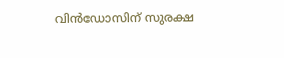വിൻഡോസിന് സുരക്ഷ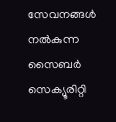സേവനങ്ങൾ നൽകുന്ന സൈബർ സെക്യൂരിറ്റി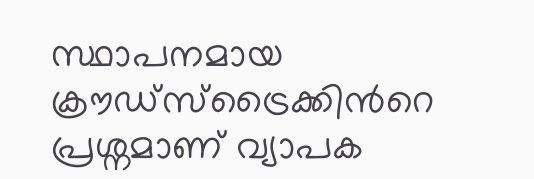സ്ഥാപനമായ ക്രൗഡ്സ്ട്രൈക്കിൻറെ പ്രശ്നമാണ് വ്യാപക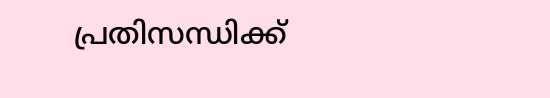പ്രതിസന്ധിക്ക്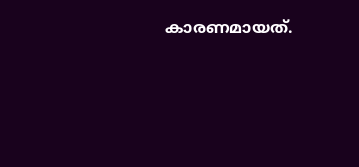കാരണമായത്.